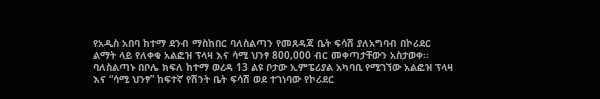የአዲስ አበባ ከተማ ደንብ ማስከበር ባለስልጣን የመጸዳጃ ቤት ፍሳሽ ያለአግባብ በኮሪደር ልማት ላይ የለቀቁ አልፎዝ ፕላዛ እና ሳሚ ህንፃ 800,000 ብር መቀጣታቸውን አስታወቀ፡፡
ባለስልጣኑ በቦሌ ክፍለ ከተማ ወረዳ 13 ልዩ ቦታው ኢምፔሪያል አካባቢ የሚገኘው አልፎዝ ፕላዛ እና “ሳሚ ህንፃ” ከፍተኛ የሽንት ቤት ፍሳሽ ወደ ተገነባው የኮሪደር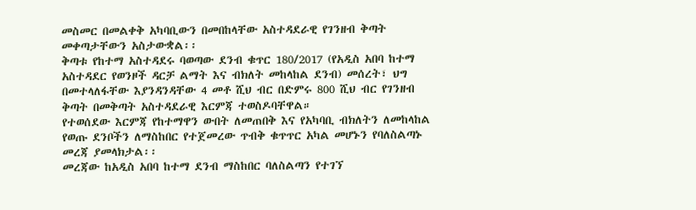መስመር በመልቀቅ አካባቢውን በመበከላቸው አስተዳደራዊ የገንዘብ ቅጣት መቀጣታቸውን አስታውቋል፡፡
ቅጣቱ የከተማ አስተዳደሩ ባወጣው ደንብ ቁጥር 180/2017 (የአዲስ አበባ ከተማ አስተዳደር የወንዞች ዳርቻ ልማት እና ብክለት መከላከል ደንብ) መሰረት፣ ህግ በመተላለፋቸው እያንዳንዳቸው 4 መቶ ሺህ ብር በድምሩ 800 ሺህ ብር የገንዘብ ቅጣት በመቅጣት አስተዳደራዊ እርምጃ ተወስዶባቸዋል።
የተወሰደው እርምጃ የከተማዋን ውበት ለመጠበቅ እና የአካባቢ ብክለትን ለመከላከል የወጡ ደንቦችን ለማስከበር የተጀመረው ጥብቅ ቁጥጥር አካል መሆኑን የባለስልጣኑ መረጃ ያመላክታል፡፡
መረጃው ከአዲስ አበባ ከተማ ደንብ ማስከበር ባለስልጣን የተገኘ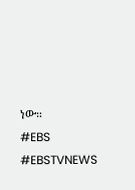ነው።
#EBS
#EBSTVNEWS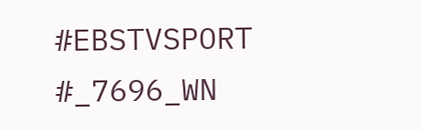#EBSTVSPORT
#_7696_WN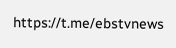https://t.me/ebstvnews